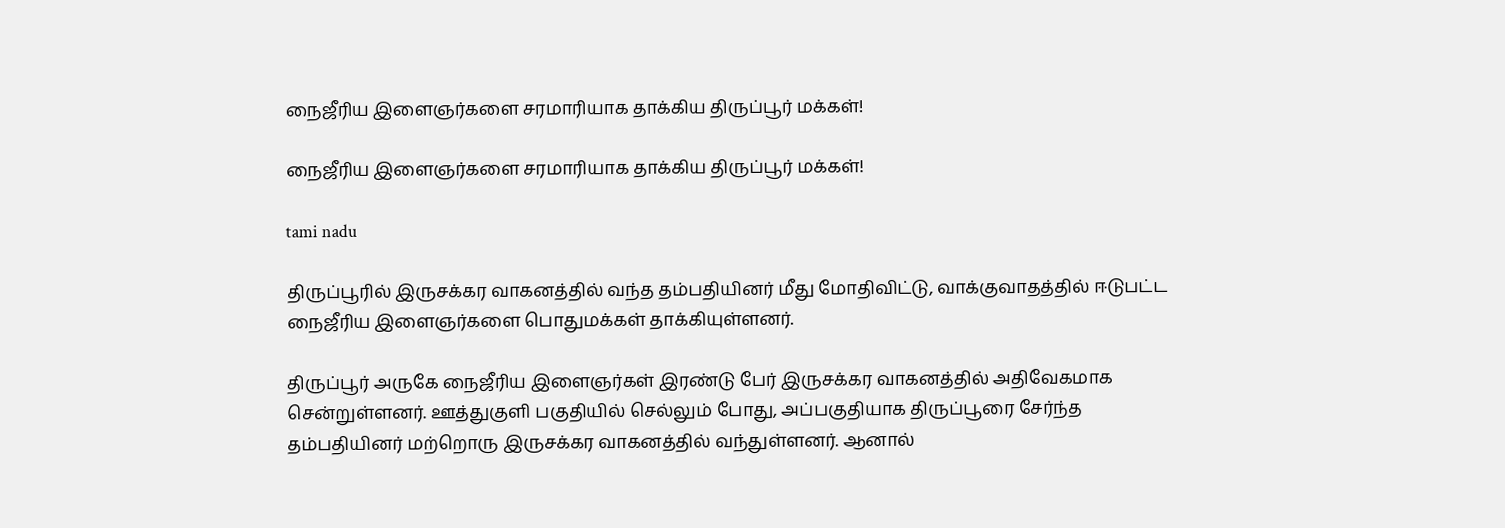நைஜீரிய இளைஞர்களை சரமாரியாக தாக்கிய திருப்பூர் மக்கள்!

நைஜீரிய இளைஞர்களை சரமாரியாக தாக்கிய திருப்பூர் மக்கள்!

tami nadu

திருப்பூரில் இருசக்கர வாகனத்தில் வந்த தம்பதியினர் மீது மோதிவிட்டு, வாக்குவாதத்தில் ஈடுபட்ட நைஜீரிய இளைஞர்களை பொதுமக்கள் தாக்கியுள்ளனர்.

திருப்பூர் அருகே நைஜீரிய இளைஞர்கள் இரண்டு பேர் இருசக்கர வாகனத்தில் அதிவேகமாக சென்றுள்ளனர். ஊத்துகுளி பகுதியில் செல்லும் போது, அப்பகுதியாக திருப்பூரை சேர்ந்த தம்பதியினர் மற்றொரு இருசக்கர வாகனத்தில் வந்துள்ளனர். ஆனால்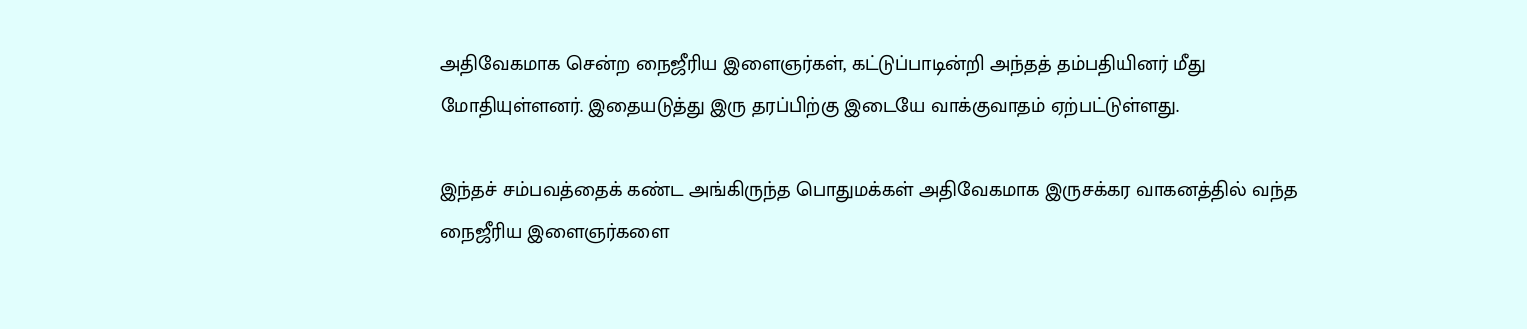அதிவேகமாக சென்ற நைஜீரிய இளைஞர்கள், கட்டுப்பாடின்றி அந்தத் தம்பதியினர் மீது மோதியுள்ளனர். இதையடுத்து இரு தரப்பிற்கு இடையே வாக்குவாதம் ஏற்பட்டுள்ளது.

இந்தச் சம்பவத்தைக் கண்ட அங்கிருந்த பொதுமக்கள் அதிவேகமாக இருசக்கர வாகனத்தில் வந்த நைஜீரிய இளைஞர்களை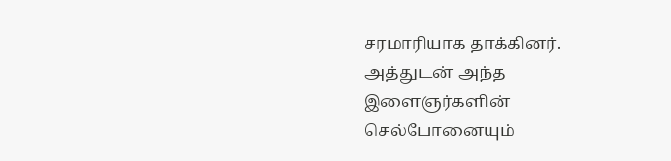சரமாரியாக தாக்கினர். அத்துடன் அந்த இளைஞர்களின் செல்போனையும்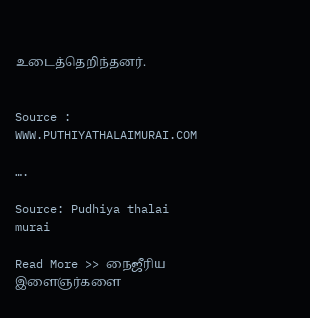உடைத்தெறிந்தனர்.


Source : WWW.PUTHIYATHALAIMURAI.COM

….

Source: Pudhiya thalai murai

Read More >> நைஜீரிய இளைஞர்களை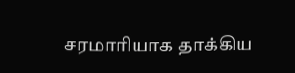சரமாரியாக தாக்கிய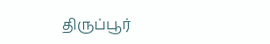திருப்பூர்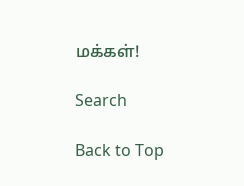மக்கள்!

Search

Back to Top